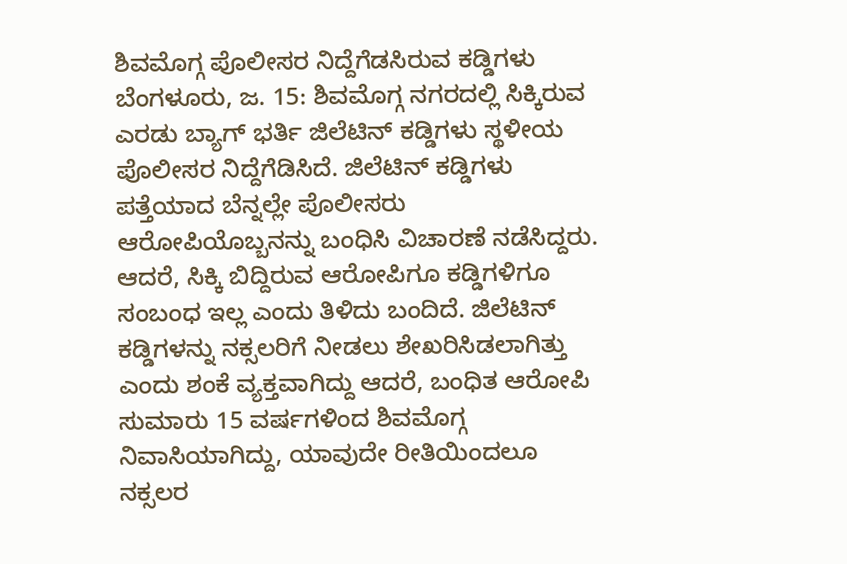ಶಿವಮೊಗ್ಗ ಪೊಲೀಸರ ನಿದ್ದೆಗೆಡಸಿರುವ ಕಡ್ಡಿಗಳು
ಬೆಂಗಳೂರು, ಜ. 15: ಶಿವಮೊಗ್ಗ ನಗರದಲ್ಲಿ ಸಿಕ್ಕಿರುವ ಎರಡು ಬ್ಯಾಗ್ ಭರ್ತಿ ಜಿಲೆಟಿನ್ ಕಡ್ಡಿಗಳು ಸ್ಥಳೀಯ ಪೊಲೀಸರ ನಿದ್ದೆಗೆಡಿಸಿದೆ. ಜಿಲೆಟಿನ್ ಕಡ್ಡಿಗಳು ಪತ್ತೆಯಾದ ಬೆನ್ನಲ್ಲೇ ಪೊಲೀಸರು ಆರೋಪಿಯೊಬ್ಬನನ್ನು ಬಂಧಿಸಿ ವಿಚಾರಣೆ ನಡೆಸಿದ್ದರು.
ಆದರೆ, ಸಿಕ್ಕಿ ಬಿದ್ದಿರುವ ಆರೋಪಿಗೂ ಕಡ್ಡಿಗಳಿಗೂ ಸಂಬಂಧ ಇಲ್ಲ ಎಂದು ತಿಳಿದು ಬಂದಿದೆ. ಜಿಲೆಟಿನ್ ಕಡ್ಡಿಗಳನ್ನು ನಕ್ಸಲರಿಗೆ ನೀಡಲು ಶೇಖರಿಸಿಡಲಾಗಿತ್ತು ಎಂದು ಶಂಕೆ ವ್ಯಕ್ತವಾಗಿದ್ದು ಆದರೆ, ಬಂಧಿತ ಆರೋಪಿ ಸುಮಾರು 15 ವರ್ಷಗಳಿಂದ ಶಿವಮೊಗ್ಗ ನಿವಾಸಿಯಾಗಿದ್ದು, ಯಾವುದೇ ರೀತಿಯಿಂದಲೂ ನಕ್ಸಲರ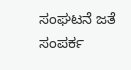ಸಂಘಟನೆ ಜತೆ ಸಂಪರ್ಕ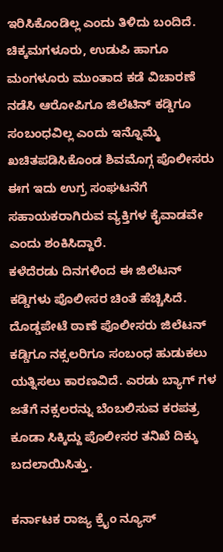ಇರಿಸಿಕೊಂಡಿಲ್ಲ ಎಂದು ತಿಳಿದು ಬಂದಿದೆ.
ಚಿಕ್ಕಮಗಳೂರು, ಉಡುಪಿ ಹಾಗೂ ಮಂಗಳೂರು ಮುಂತಾದ ಕಡೆ ವಿಚಾರಣೆ ನಡೆಸಿ ಆರೋಪಿಗೂ ಜಿಲೆಟಿನ್ ಕಡ್ಡಿಗೂ ಸಂಬಂಧವಿಲ್ಲ ಎಂದು ಇನ್ನೊಮ್ಮೆ ಖಚಿತಪಡಿಸಿಕೊಂಡ ಶಿವಮೊಗ್ಗ ಪೊಲೀಸರು ಈಗ ಇದು ಉಗ್ರ ಸಂಘಟನೆಗೆ ಸಹಾಯಕರಾಗಿರುವ ವ್ಯಕ್ತಿಗಳ ಕೈವಾಡವೇ ಎಂದು ಶಂಕಿಸಿದ್ದಾರೆ.
ಕಳೆದೆರಡು ದಿನಗಳಿಂದ ಈ ಜಿಲೆಟನ್ ಕಡ್ಡಿಗಳು ಪೊಲೀಸರ ಚಿಂತೆ ಹೆಚ್ಚಿಸಿದೆ. ದೊಡ್ಡಪೇಟೆ ಠಾಣೆ ಪೊಲೀಸರು ಜಿಲೆಟನ್ ಕಡ್ಡಿಗೂ ನಕ್ಸಲರಿಗೂ ಸಂಬಂಧ ಹುಡುಕಲು ಯತ್ನಿಸಲು ಕಾರಣವಿದೆ. ಎರಡು ಬ್ಯಾಗ್ ಗಳ ಜತೆಗೆ ನಕ್ಸಲರನ್ನು ಬೆಂಬಲಿಸುವ ಕರಪತ್ರ ಕೂಡಾ ಸಿಕ್ಕಿದ್ದು ಪೊಲೀಸರ ತನಿಖೆ ದಿಕ್ಕು ಬದಲಾಯಿಸಿತ್ತು.

ಕರ್ನಾಟಕ ರಾಜ್ಯ ಕ್ರೈಂ ನ್ಯೂಸ್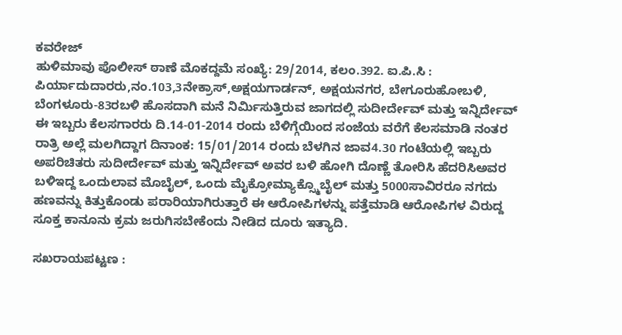ಕವರೇಜ್
ಹುಳಿಮಾವು ಪೊಲೀಸ್ ಠಾಣೆ ಮೊಕದ್ದಮೆ ಸಂಖ್ಯೆ: 29/2014, ಕಲಂ.392. ಐ.ಪಿ.ಸಿ : ಪಿರ್ಯಾದುದಾರರು,ನಂ.103,3ನೇಕ್ರಾಸ್,ಅಕ್ಷಯಗಾರ್ಡನ್, ಅಕ್ಷಯನಗರ, ಬೇಗೂರುಹೋಬಳಿ, ಬೆಂಗಳೂರು-83ರಬಳಿ ಹೊಸದಾಗಿ ಮನೆ ನಿರ್ಮಿಸುತ್ತಿರುವ ಜಾಗದಲ್ಲಿ ಸುದೀರ್ದೇವ್ ಮತ್ತು ಇನ್ನಿರ್ದೇವ್ ಈ ಇಬ್ಬರು ಕೆಲಸಗಾರರು ದಿ.14-01-2014 ರಂದು ಬೆಳಿಗ್ಗೆಯಿಂದ ಸಂಜೆಯ ವರೆಗೆ ಕೆಲಸಮಾಡಿ ನಂತರ ರಾತ್ರಿ ಅಲ್ಲೆ ಮಲಗಿದ್ದಾಗ ದಿನಾಂಕ: 15/01/2014 ರಂದು ಬೆಳಗಿನ ಜಾವ4.30 ಗಂಟೆಯಲ್ಲಿ ಇಬ್ಬರು ಅಪರಿಚಿತರು ಸುದೀರ್ದೇವ್ ಮತ್ತು ಇನ್ನಿರ್ದೇವ್ ಅವರ ಬಳಿ ಹೋಗಿ ದೊಣ್ಣೆ ತೋರಿಸಿ ಹೆದರಿಸಿಅವರ ಬಳಿಇದ್ದ ಒಂದುಲಾವ ಮೊಬೈಲ್, ಒಂದು ಮೈಕ್ರೋಮ್ಯಾಕ್ಸ್ಮೊಬೈಲ್ ಮತ್ತು 5000ಸಾವಿರರೂ ನಗದು ಹಣವನ್ನು ಕಿತ್ತುಕೊಂಡು ಪರಾರಿಯಾಗಿರುತ್ತಾರೆ ಈ ಆರೋಪಿಗಳನ್ನು ಪತ್ತೆಮಾಡಿ ಆರೋಪಿಗಳ ವಿರುದ್ದ ಸೂಕ್ತ ಕಾನೂನು ಕ್ರಮ ಜರುಗಿಸಬೇಕೆಂದು ನೀಡಿದ ದೂರು ಇತ್ಯಾದಿ.

ಸಖರಾಯಪಟ್ಟಣ :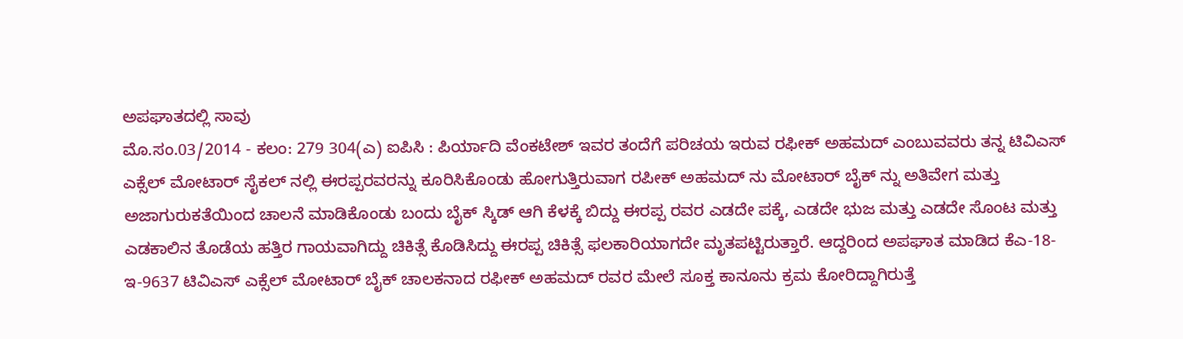ಅಪಘಾತದಲ್ಲಿ ಸಾವು
ಮೊ.ಸಂ.03/2014 - ಕಲಂ: 279 304(ಎ) ಐಪಿಸಿ : ಪಿರ್ಯಾದಿ ವೆಂಕಟೇಶ್ ಇವರ ತಂದೆಗೆ ಪರಿಚಯ ಇರುವ ರಫೀಕ್ ಅಹಮದ್ ಎಂಬುವವರು ತನ್ನ ಟಿವಿಎಸ್ ಎಕ್ಸೆಲ್ ಮೋಟಾರ್ ಸೈಕಲ್ ನಲ್ಲಿ ಈರಪ್ಪರವರನ್ನು ಕೂರಿಸಿಕೊಂಡು ಹೋಗುತ್ತಿರುವಾಗ ರಪೀಕ್ ಅಹಮದ್ ನು ಮೋಟಾರ್ ಬೈಕ್ ನ್ನು ಅತಿವೇಗ ಮತ್ತು ಅಜಾಗುರುಕತೆಯಿಂದ ಚಾಲನೆ ಮಾಡಿಕೊಂಡು ಬಂದು ಬೈಕ್ ಸ್ಕಿಡ್ ಆಗಿ ಕೆಳಕ್ಕೆ ಬಿದ್ದು ಈರಪ್ಪ ರವರ ಎಡದೇ ಪಕ್ಕೆ, ಎಡದೇ ಭುಜ ಮತ್ತು ಎಡದೇ ಸೊಂಟ ಮತ್ತು ಎಡಕಾಲಿನ ತೊಡೆಯ ಹತ್ತಿರ ಗಾಯವಾಗಿದ್ದು ಚಿಕಿತ್ಸೆ ಕೊಡಿಸಿದ್ದು ಈರಪ್ಪ ಚಿಕಿತ್ಸೆ ಫಲಕಾರಿಯಾಗದೇ ಮೃತಪಟ್ಟಿರುತ್ತಾರೆ. ಆದ್ದರಿಂದ ಅಪಘಾತ ಮಾಡಿದ ಕೆಎ-18-ಇ-9637 ಟಿವಿಎಸ್ ಎಕ್ಸೆಲ್ ಮೋಟಾರ್ ಬೈಕ್ ಚಾಲಕನಾದ ರಫೀಕ್ ಅಹಮದ್ ರವರ ಮೇಲೆ ಸೂಕ್ತ ಕಾನೂನು ಕ್ರಮ ಕೋರಿದ್ದಾಗಿರುತ್ತೆ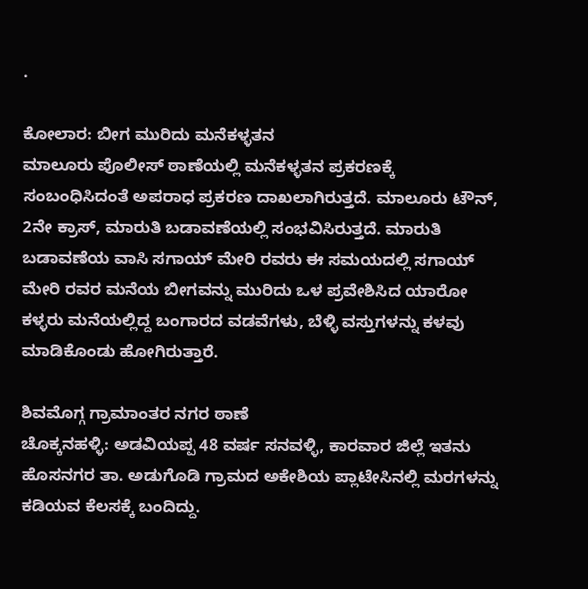.

ಕೋಲಾರ: ಬೀಗ ಮುರಿದು ಮನೆಕಳ್ಳತನ
ಮಾಲೂರು ಪೊಲೀಸ್ ಠಾಣೆಯಲ್ಲಿ ಮನೆಕಳ್ಳತನ ಪ್ರಕರಣಕ್ಕೆ ಸಂಬಂಧಿಸಿದಂತೆ ಅಪರಾಧ ಪ್ರಕರಣ ದಾಖಲಾಗಿರುತ್ತದೆ. ಮಾಲೂರು ಟೌನ್, 2ನೇ ಕ್ರಾಸ್, ಮಾರುತಿ ಬಡಾವಣೆಯಲ್ಲಿ ಸಂಭವಿಸಿರುತ್ತದೆ. ಮಾರುತಿ ಬಡಾವಣೆಯ ವಾಸಿ ಸಗಾಯ್ ಮೇರಿ ರವರು ಈ ಸಮಯದಲ್ಲಿ ಸಗಾಯ್ ಮೇರಿ ರವರ ಮನೆಯ ಬೀಗವನ್ನು ಮುರಿದು ಒಳ ಪ್ರವೇಶಿಸಿದ ಯಾರೋ ಕಳ್ಳರು ಮನೆಯಲ್ಲಿದ್ದ ಬಂಗಾರದ ವಡವೆಗಳು, ಬೆಳ್ಳಿ ವಸ್ತುಗಳನ್ನು ಕಳವು ಮಾಡಿಕೊಂಡು ಹೋಗಿರುತ್ತಾರೆ.

ಶಿವಮೊಗ್ಗ ಗ್ರಾಮಾಂತರ ನಗರ ಠಾಣೆ
ಚೊಕ್ಕನಹಳ್ಳಿ: ಅಡವಿಯಪ್ಪ 48 ವರ್ಷ ಸನವಳ್ಳಿ, ಕಾರವಾರ ಜಿಲ್ಲೆ ಇತನು ಹೊಸನಗರ ತಾ. ಅಡುಗೊಡಿ ಗ್ರಾಮದ ಅಕೇಶಿಯ ಪ್ಲಾಟೇಸಿನಲ್ಲಿ ಮರಗಳನ್ನು ಕಡಿಯವ ಕೆಲಸಕ್ಕೆ ಬಂದಿದ್ದು.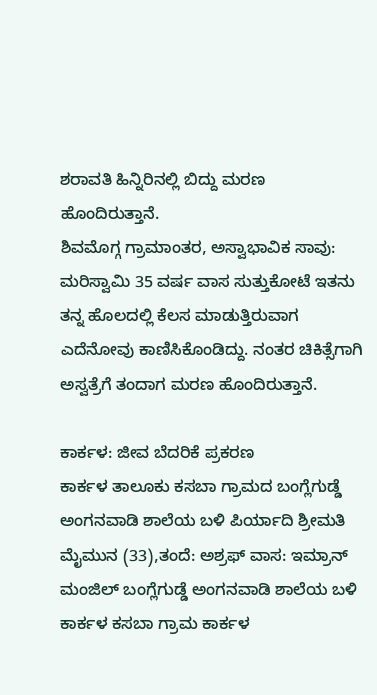ಶರಾವತಿ ಹಿನ್ನಿರಿನಲ್ಲಿ ಬಿದ್ದು ಮರಣ ಹೊಂದಿರುತ್ತಾನೆ.
ಶಿವಮೊಗ್ಗ ಗ್ರಾಮಾಂತರ, ಅಸ್ವಾಭಾವಿಕ ಸಾವು: ಮರಿಸ್ವಾಮಿ 35 ವರ್ಷ ವಾಸ ಸುತ್ತುಕೋಟೆ ಇತನು ತನ್ನ ಹೊಲದಲ್ಲಿ ಕೆಲಸ ಮಾಡುತ್ತಿರುವಾಗ ಎದೆನೋವು ಕಾಣಿಸಿಕೊಂಡಿದ್ದು. ನಂತರ ಚಿಕಿತ್ಸೆಗಾಗಿ ಅಸ್ವತ್ರೆಗೆ ತಂದಾಗ ಮರಣ ಹೊಂದಿರುತ್ತಾನೆ.

ಕಾರ್ಕಳ: ಜೀವ ಬೆದರಿಕೆ ಪ್ರಕರಣ
ಕಾರ್ಕಳ ತಾಲೂಕು ಕಸಬಾ ಗ್ರಾಮದ ಬಂಗ್ಲೆಗುಡ್ಡೆ ಅಂಗನವಾಡಿ ಶಾಲೆಯ ಬಳಿ ಪಿರ್ಯಾದಿ ಶ್ರೀಮತಿ ಮೈಮುನ (33),ತಂದೆ: ಅಶ್ರಫ್ ವಾಸ: ಇಮ್ರಾನ್ ಮಂಜಿಲ್ ಬಂಗ್ಲೆಗುಡ್ಡೆ ಅಂಗನವಾಡಿ ಶಾಲೆಯ ಬಳಿ ಕಾರ್ಕಳ ಕಸಬಾ ಗ್ರಾಮ ಕಾರ್ಕಳ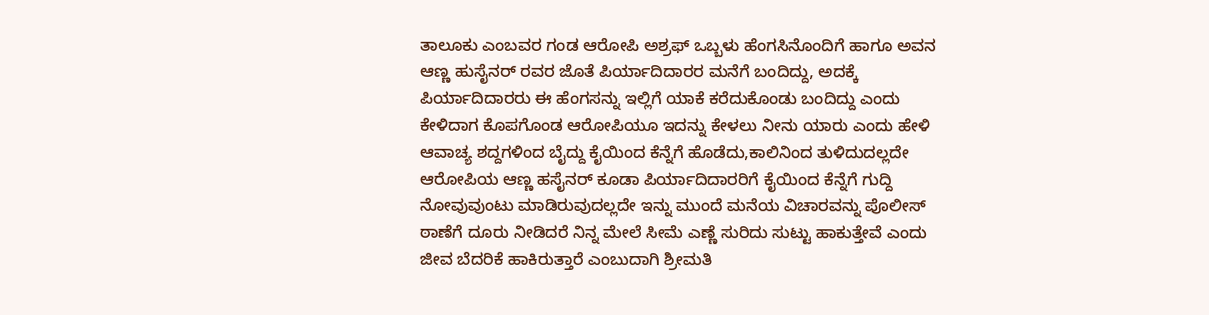ತಾಲೂಕು ಎಂಬವರ ಗಂಡ ಆರೋಪಿ ಅಶ್ರಫ್ ಒಬ್ಬಳು ಹೆಂಗಸಿನೊಂದಿಗೆ ಹಾಗೂ ಅವನ ಆಣ್ಣ ಹುಸೈನರ್ ರವರ ಜೊತೆ ಪಿರ್ಯಾದಿದಾರರ ಮನೆಗೆ ಬಂದಿದ್ದು, ಅದಕ್ಕೆ ಪಿರ್ಯಾದಿದಾರರು ಈ ಹೆಂಗಸನ್ನು ಇಲ್ಲಿಗೆ ಯಾಕೆ ಕರೆದುಕೊಂಡು ಬಂದಿದ್ದು ಎಂದು ಕೇಳಿದಾಗ ಕೊಪಗೊಂಡ ಆರೋಪಿಯೂ ಇದನ್ನು ಕೇಳಲು ನೀನು ಯಾರು ಎಂದು ಹೇಳಿ ಆವಾಚ್ಯ ಶದ್ದಗಳಿಂದ ಬೈದ್ದು ಕೈಯಿಂದ ಕೆನ್ನೆಗೆ ಹೊಡೆದು,ಕಾಲಿನಿಂದ ತುಳಿದುದಲ್ಲದೇ ಆರೋಪಿಯ ಆಣ್ಣ ಹಸೈನರ್ ಕೂಡಾ ಪಿರ್ಯಾದಿದಾರರಿಗೆ ಕೈಯಿಂದ ಕೆನ್ನೆಗೆ ಗುದ್ದಿ ನೋವುವುಂಟು ಮಾಡಿರುವುದಲ್ಲದೇ ಇನ್ನು ಮುಂದೆ ಮನೆಯ ವಿಚಾರವನ್ನು ಪೊಲೀಸ್ ಠಾಣೆಗೆ ದೂರು ನೀಡಿದರೆ ನಿನ್ನ ಮೇಲೆ ಸೀಮೆ ಎಣ್ಣೆ ಸುರಿದು ಸುಟ್ಟು ಹಾಕುತ್ತೇವೆ ಎಂದು ಜೀವ ಬೆದರಿಕೆ ಹಾಕಿರುತ್ತಾರೆ ಎಂಬುದಾಗಿ ಶ್ರೀಮತಿ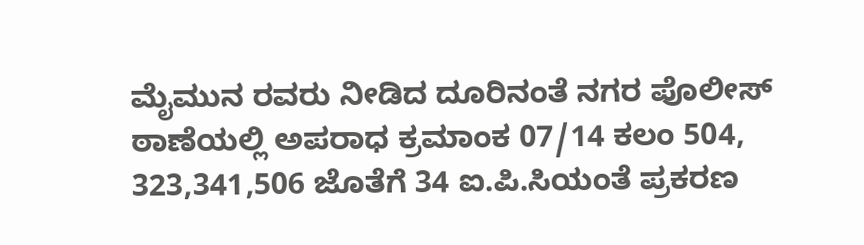ಮೈಮುನ ರವರು ನೀಡಿದ ದೂರಿನಂತೆ ನಗರ ಪೊಲೀಸ್ ಠಾಣೆಯಲ್ಲಿ ಅಪರಾಧ ಕ್ರಮಾಂಕ 07/14 ಕಲಂ 504, 323,341,506 ಜೊತೆಗೆ 34 ಐ.ಪಿ.ಸಿಯಂತೆ ಪ್ರಕರಣ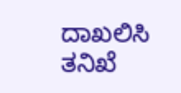ದಾಖಲಿಸಿ ತನಿಖೆ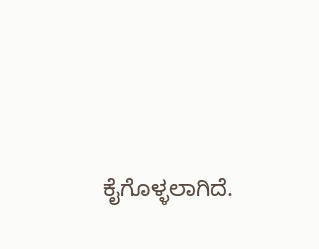ಕೈಗೊಳ್ಳಲಾಗಿದೆ.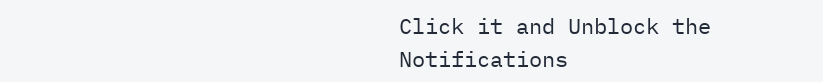Click it and Unblock the Notifications